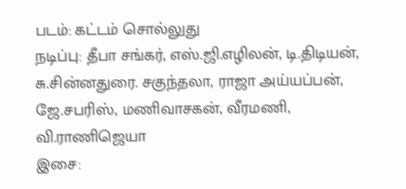படம்: கட்டம் சொல்லுது
நடிப்பு: தீபா சங்கர், எஸ்.ஜி.எழிலன், டி.திடியன், சு.சின்னதுரை. சகுந்தலா, ராஜா அய்யப்பன், ஜே.சபரிஸ், மணிவாசகன், வீரமணி, வி.ராணிஜெயா
இசை: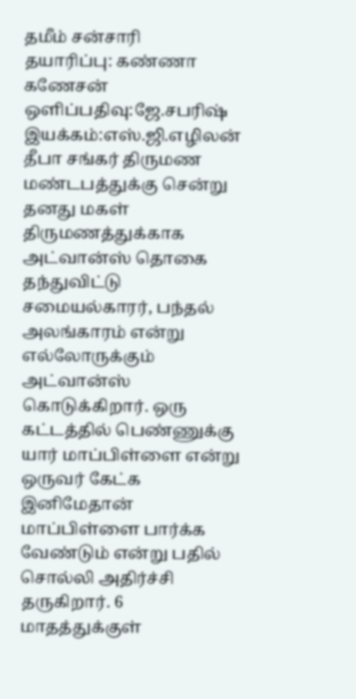தமீம் சன்சாரி
தயாரிப்பு: கண்ணா கணேசன்
ஒளிப்பதிவு:ஜே.சபரிஷ்
இயக்கம்:எஸ்.ஜி.எழிலன்
தீபா சங்கர் திருமண மண்டபத்துக்கு சென்று தனது மகள் திருமணத்துக்காக அட்வான்ஸ் தொகை தந்துவிட்டு சமையல்காரர், பந்தல் அலங்காரம் என்று எல்லோருக்கும் அட்வான்ஸ் கொடுக்கிறார். ஒரு கட்டத்தில் பெண்ணுக்கு யார் மாப்பிள்ளை என்று ஒருவர் கேட்க இனிமேதான் மாப்பிள்ளை பார்க்க வேண்டும் என்று பதில் சொல்லி அதிர்ச்சி தருகிறார். 6
மாதத்துக்குள்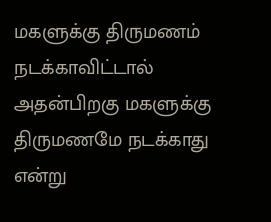மகளுக்கு திருமணம் நடக்காவிட்டால் அதன்பிறகு மகளுக்கு திருமணமே நடக்காது என்று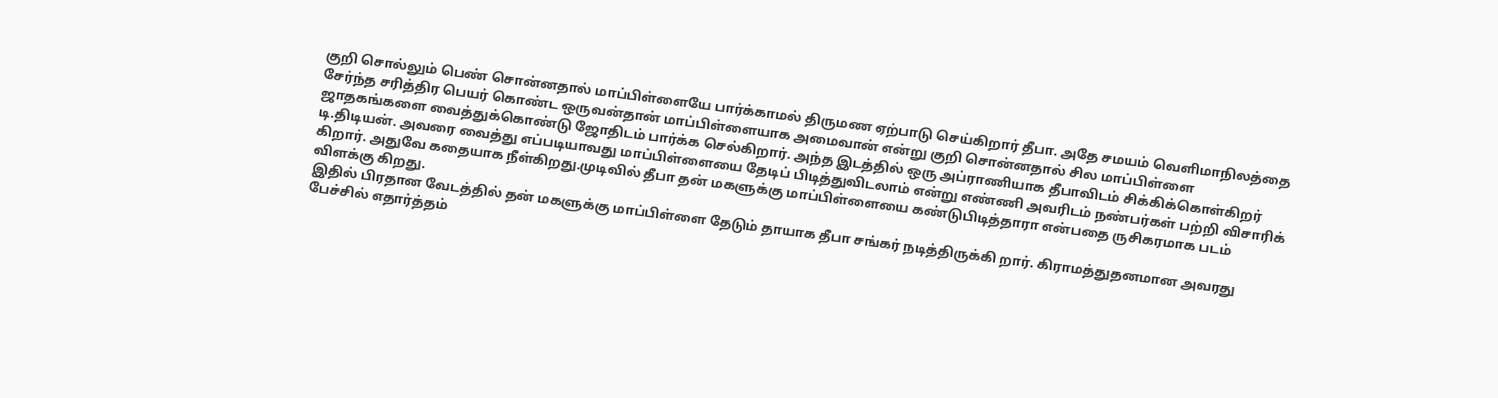குறி சொல்லும் பெண் சொன்னதால் மாப்பிள்ளையே பார்க்காமல் திருமண ஏற்பாடு செய்கிறார் தீபா. அதே சமயம் வெளிமாநிலத்தை சேர்ந்த சரித்திர பெயர் கொண்ட ஒருவன்தான் மாப்பிள்ளையாக அமைவான் என்று குறி சொன்னதால் சில மாப்பிள்ளை ஜாதகங்களை வைத்துக்கொண்டு ஜோதிடம் பார்க்க செல்கிறார். அந்த இடத்தில் ஒரு அப்ராணியாக தீபாவிடம் சிக்கிக்கொள்கிறர் டி.திடியன். அவரை வைத்து எப்படியாவது மாப்பிள்ளையை தேடிப் பிடித்துவிடலாம் என்று எண்ணி அவரிடம் நண்பர்கள் பற்றி விசாரிக் கிறார். அதுவே கதையாக நீள்கிறது.முடிவில் தீபா தன் மகளுக்கு மாப்பிள்ளையை கண்டுபிடித்தாரா என்பதை ருசிகரமாக படம் விளக்கு கிறது.
இதில் பிரதான வேடத்தில் தன் மகளுக்கு மாப்பிள்ளை தேடும் தாயாக தீபா சங்கர் நடித்திருக்கி றார். கிராமத்துதனமான அவரது பேச்சில் எதார்த்தம்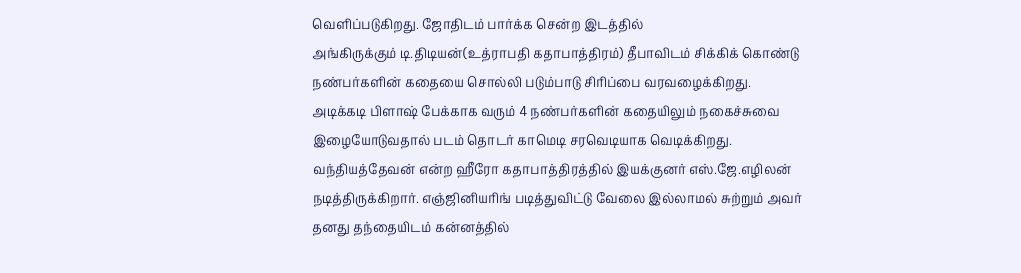வெளிப்படுகிறது. ஜோதிடம் பார்க்க சென்ற இடத்தில்
அங்கிருக்கும் டி.திடியன்(உத்ராபதி கதாபாத்திரம்) தீபாவிடம் சிக்கிக் கொண்டு நண்பர்களின் கதையை சொல்லி படும்பாடு சிரிப்பை வரவழைக்கிறது.
அடிக்கடி பிளாஷ் பேக்காக வரும் 4 நண்பர்களின் கதையிலும் நகைச்சுவை இழையோடுவதால் படம் தொடர் காமெடி சரவெடியாக வெடிக்கிறது.
வந்தியத்தேவன் என்ற ஹீரோ கதாபாத்திரத்தில் இயக்குனர் எஸ்.ஜே.எழிலன் நடித்திருக்கிறார். எஞ்ஜினியரிங் படித்துவிட்டு வேலை இல்லாமல் சுற்றும் அவர் தனது தந்தையிடம் கன்னத்தில்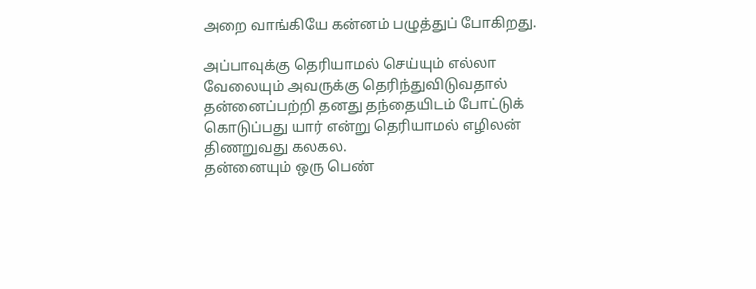அறை வாங்கியே கன்னம் பழுத்துப் போகிறது.

அப்பாவுக்கு தெரியாமல் செய்யும் எல்லா வேலையும் அவருக்கு தெரிந்துவிடுவதால் தன்னைப்பற்றி தனது தந்தையிடம் போட்டுக் கொடுப்பது யார் என்று தெரியாமல் எழிலன் திணறுவது கலகல.
தன்னையும் ஒரு பெண்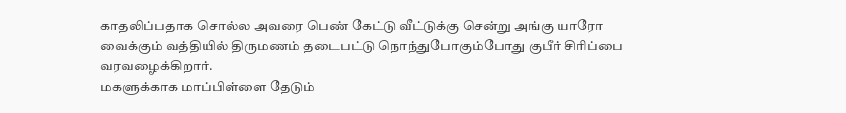காதலிப்பதாக சொல்ல அவரை பெண் கேட்டு வீட்டுக்கு சென்று அங்கு யாரோ வைக்கும் வத்தியில் திருமணம் தடைபட்டு நொந்துபோகும்போது குபீர் சிரிப்பை வரவழைக்கிறார்.
மகளுக்காக மாப்பிள்ளை தேடும்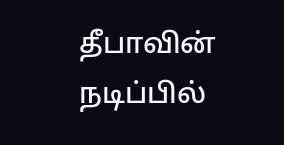தீபாவின் நடிப்பில்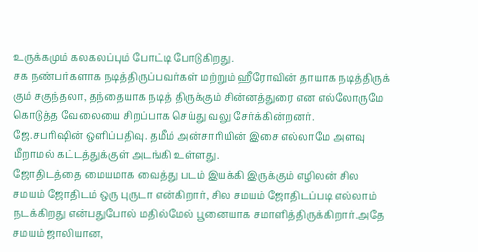உருக்கமும் கலகலப்பும் போட்டி போடுகிறது.
சக நண்பர்களாக நடித்திருப்பவர்கள் மற்றும் ஹீரோவின் தாயாக நடித்திருக் கும் சகுந்தலா, தந்தையாக நடித் திருக்கும் சின்னத்துரை என எல்லோருமே கொடுத்த வேலையை சிறப்பாக செய்து வலு சேர்க்கின்றனர்.
ஜே.சபரிஷின் ஒளிப்பதிவு. தமீம் அன்சாரியின் இசை எல்லாமே அளவு மீறாமல் கட்டத்துக்குள் அடங்கி உள்ளது.
ஜோதிடத்தை மையமாக வைத்து படம் இயக்கி இருக்கும் எழிலன் சில சமயம் ஜோதிடம் ஒரு புருடா என்கிறார், சில சமயம் ஜோதிடப்படி எல்லாம் நடக்கிறது என்பதுபோல் மதில்மேல் பூனையாக சமாளித்திருக்கிறார்.அதே சமயம் ஜாலியான,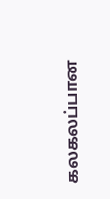கலகலப்பான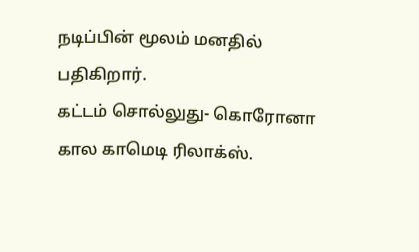நடிப்பின் மூலம் மனதில் பதிகிறார்.
கட்டம் சொல்லுது- கொரோனா கால காமெடி ரிலாக்ஸ்.